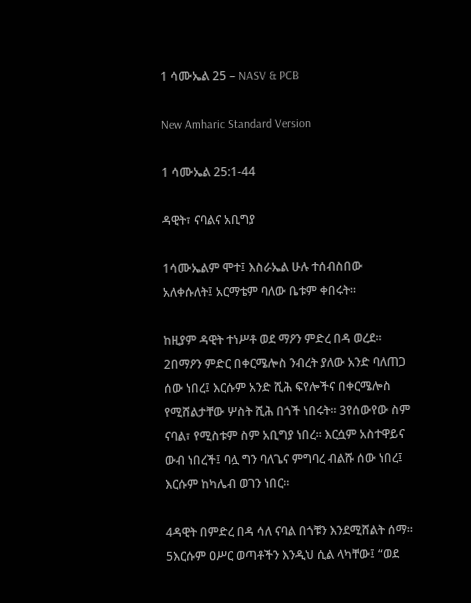1 ሳሙኤል 25 – NASV & PCB

New Amharic Standard Version

1 ሳሙኤል 25:1-44

ዳዊት፣ ናባልና አቢግያ

1ሳሙኤልም ሞተ፤ እስራኤል ሁሉ ተሰብስበው አለቀሱለት፤ አርማቴም ባለው ቤቱም ቀበሩት።

ከዚያም ዳዊት ተነሥቶ ወደ ማዖን ምድረ በዳ ወረደ። 2በማዖን ምድር በቀርሜሎስ ንብረት ያለው አንድ ባለጠጋ ሰው ነበረ፤ እርሱም አንድ ሺሕ ፍየሎችና በቀርሜሎስ የሚሸልታቸው ሦስት ሺሕ በጎች ነበሩት። 3የሰውየው ስም ናባል፣ የሚስቱም ስም አቢግያ ነበረ። እርሷም አስተዋይና ውብ ነበረች፤ ባሏ ግን ባለጌና ምግባረ ብልሹ ሰው ነበረ፤ እርሱም ከካሌብ ወገን ነበር።

4ዳዊት በምድረ በዳ ሳለ ናባል በጎቹን እንደሚሸልት ሰማ። 5እርሱም ዐሥር ወጣቶችን እንዲህ ሲል ላካቸው፤ “ወደ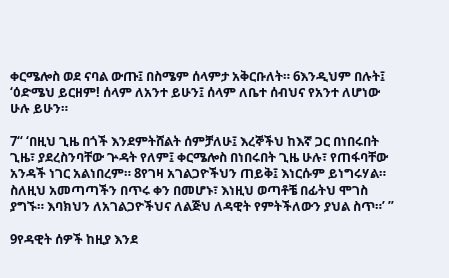ቀርሜሎስ ወደ ናባል ውጡ፤ በስሜም ሰላምታ አቅርቡለት። 6እንዲህም በሉት፤ ‘ዕድሜህ ይርዘም! ሰላም ለአንተ ይሁን፤ ሰላም ለቤተ ሰብህና የአንተ ለሆነው ሁሉ ይሁን።

7“ ‘በዚህ ጊዜ በጎች እንደምትሸልት ሰምቻለሁ፤ እረኞችህ ከእኛ ጋር በነበሩበት ጊዜ፣ ያደረስንባቸው ጕዳት የለም፤ ቀርሜሎስ በነበሩበት ጊዜ ሁሉ፣ የጠፋባቸው አንዳች ነገር አልነበረም። 8የገዛ አገልጋዮችህን ጠይቅ፤ እነርሱም ይነግሩሃል። ስለዚህ አመጣጣችን በጥሩ ቀን በመሆኑ፣ እነዚህ ወጣቶቼ በፊትህ ሞገስ ያግኙ። እባክህን ለአገልጋዮችህና ለልጅህ ለዳዊት የምትችለውን ያህል ስጥ።’ ”

9የዳዊት ሰዎች ከዚያ እንደ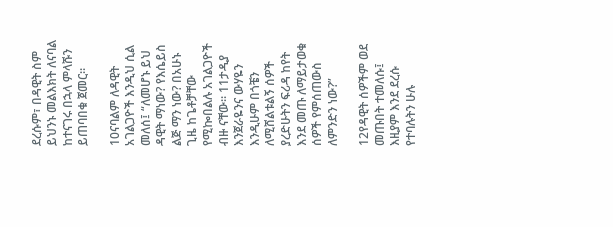ደረሱም፣ በዳዊት ስም ይህንኑ መልእክት ለናባል ከተናገሩ በኋላ ምላሹን ይጠባበቁ ጀመር።

10ናባልም ለዳዊት አገልጋዮች እንዲህ ሲል መለሰ፤ “ለመሆኑ ይህ ዳዊት ማነው? የእሴይስ ልጅ ማን ነው? በአሁኑ ጊዜ ከጌቶቻቸው የሚኰበልሉ አገልጋዮች ብዙ ናቸው። 11ታዲያ እንጀራዬንና ውሃዬን እንዲሁም በጎቼን ለሚሸልቱልኝ ሰዎች ያረድሁትን ፍሪዳ ከየት እንደ መጡ ለማይታወቁ ሰዎች የምሰጠውስ ለምንድን ነው?”

12የዳዊት ሰዎችም ወደ መጡበት ተመለሱ፤ እዚያም እንደ ደረሱ የተባሉትን ሁሉ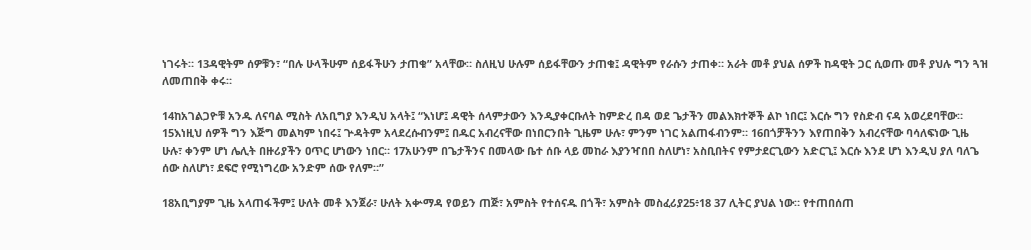ነገሩት። 13ዳዊትም ሰዎቹን፣ “በሉ ሁላችሁም ሰይፋችሁን ታጠቁ” አላቸው። ስለዚህ ሁሉም ሰይፋቸውን ታጠቁ፤ ዳዊትም የራሱን ታጠቀ። አራት መቶ ያህል ሰዎች ከዳዊት ጋር ሲወጡ መቶ ያህሉ ግን ጓዝ ለመጠበቅ ቀሩ።

14ከአገልጋዮቹ አንዱ ለናባል ሚስት ለአቢግያ እንዲህ አላት፤ “እነሆ፤ ዳዊት ሰላምታውን እንዲያቀርቡለት ከምድረ በዳ ወደ ጌታችን መልእክተኞች ልኮ ነበር፤ እርሱ ግን የስድብ ናዳ አወረደባቸው። 15እነዚህ ሰዎች ግን እጅግ መልካም ነበሩ፤ ጕዳትም አላደረሱብንም፤ በዱር አብረናቸው በነበርንበት ጊዜም ሁሉ፣ ምንም ነገር አልጠፋብንም። 16በጎቻችንን እየጠበቅን አብረናቸው ባሳለፍነው ጊዜ ሁሉ፣ ቀንም ሆነ ሌሊት በዙሪያችን ዐጥር ሆነውን ነበር። 17አሁንም በጌታችንና በመላው ቤተ ሰቡ ላይ መከራ እያንዣበበ ስለሆነ፣ አስቢበትና የምታደርጊውን አድርጊ፤ እርሱ እንደ ሆነ እንዲህ ያለ ባለጌ ሰው ስለሆነ፣ ደፍሮ የሚነግረው አንድም ሰው የለም።”

18አቢግያም ጊዜ አላጠፋችም፤ ሁለት መቶ እንጀራ፣ ሁለት አቍማዳ የወይን ጠጅ፣ አምስት የተሰናዱ በጎች፣ አምስት መስፈሪያ25፥18 37 ሊትር ያህል ነው። የተጠበሰጠ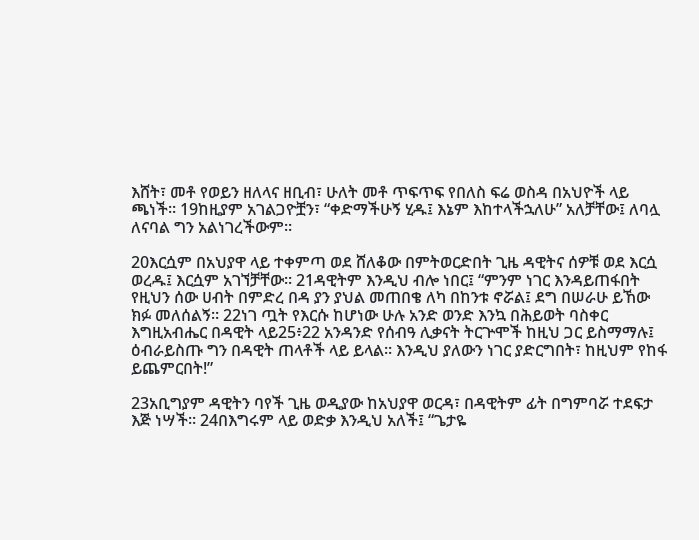እሸት፣ መቶ የወይን ዘለላና ዘቢብ፣ ሁለት መቶ ጥፍጥፍ የበለስ ፍሬ ወስዳ በአህዮች ላይ ጫነች። 19ከዚያም አገልጋዮቿን፣ “ቀድማችሁኝ ሂዱ፤ እኔም እከተላችኋለሁ” አለቻቸው፤ ለባሏ ለናባል ግን አልነገረችውም።

20እርሷም በአህያዋ ላይ ተቀምጣ ወደ ሸለቆው በምትወርድበት ጊዜ ዳዊትና ሰዎቹ ወደ እርሷ ወረዱ፤ እርሷም አገኘቻቸው። 21ዳዊትም እንዲህ ብሎ ነበር፤ “ምንም ነገር እንዳይጠፋበት የዚህን ሰው ሀብት በምድረ በዳ ያን ያህል መጠበቄ ለካ በከንቱ ኖሯል፤ ደግ በሠራሁ ይኸው ክፉ መለሰልኝ። 22ነገ ጧት የእርሱ ከሆነው ሁሉ አንድ ወንድ እንኳ በሕይወት ባስቀር እግዚአብሔር በዳዊት ላይ25፥22 አንዳንድ የሰብዓ ሊቃናት ትርጕሞች ከዚህ ጋር ይስማማሉ፤ ዕብራይስጡ ግን በዳዊት ጠላቶች ላይ ይላል። እንዲህ ያለውን ነገር ያድርግበት፣ ከዚህም የከፋ ይጨምርበት!”

23አቢግያም ዳዊትን ባየች ጊዜ ወዲያው ከአህያዋ ወርዳ፣ በዳዊትም ፊት በግምባሯ ተደፍታ እጅ ነሣች። 24በእግሩም ላይ ወድቃ እንዲህ አለች፤ “ጌታዬ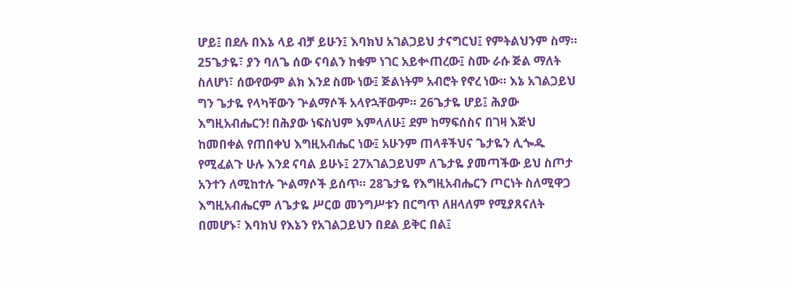ሆይ፤ በደሉ በእኔ ላይ ብቻ ይሁን፤ እባክህ አገልጋይህ ታናግርህ፤ የምትልህንም ስማ። 25ጌታዬ፣ ያን ባለጌ ሰው ናባልን ከቁም ነገር አይቍጠረው፤ ስሙ ራሱ ጅል ማለት ስለሆነ፣ ሰውየውም ልክ እንደ ስሙ ነው፤ ጅልነትም አብሮት የኖረ ነው። እኔ አገልጋይህ ግን ጌታዬ የላካቸውን ጕልማሶች አላየኋቸውም። 26ጌታዬ ሆይ፤ ሕያው እግዚአብሔርን! በሕያው ነፍስህም እምላለሁ፤ ደም ከማፍሰስና በገዛ እጅህ ከመበቀል የጠበቀህ እግዚአብሔር ነው፤ አሁንም ጠላቶችህና ጌታዬን ሊጐዱ የሚፈልጉ ሁሉ እንደ ናባል ይሁኑ፤ 27አገልጋይህም ለጌታዬ ያመጣችው ይህ ስጦታ አንተን ለሚከተሉ ጕልማሶች ይሰጥ። 28ጌታዬ የእግዚአብሔርን ጦርነት ስለሚዋጋ እግዚአብሔርም ለጌታዬ ሥርወ መንግሥቱን በርግጥ ለዘላለም የሚያጸናለት በመሆኑ፣ እባክህ የእኔን የአገልጋይህን በደል ይቅር በል፤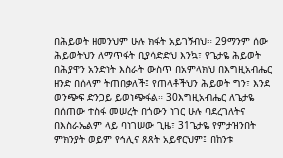በሕይወት ዘመንህም ሁሉ ክፋት አይገኝብህ። 29ማንም ሰው ሕይወትህን ለማጥፋት ቢያሳድድህ እንኳ፣ የጌታዬ ሕይወት በሕያዋን አንድነት እስራት ውስጥ በአምላክህ በእግዚአብሔር ዘንድ በሰላም ትጠበቃለች፤ የጠላቶችህን ሕይወት ግን፣ እንደ ወንጭፍ ድንጋይ ይወነጭፋል። 30እግዚአብሔር ለጌታዬ በሰጠው ተስፋ መሠረት በጎውን ነገር ሁሉ ባደረገለትና በእስራኤልም ላይ ባነገሠው ጊዜ፣ 31ጌታዬ የምታዝንበት ምክንያት ወይም የኅሊና ጸጸት አይኖርህም፤ በከንቱ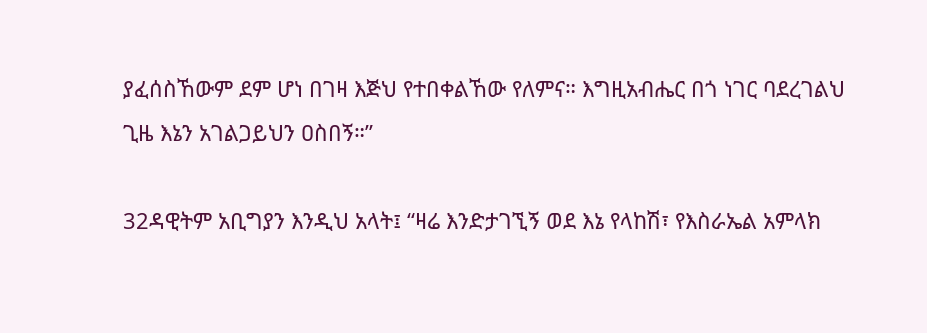ያፈሰስኸውም ደም ሆነ በገዛ እጅህ የተበቀልኸው የለምና። እግዚአብሔር በጎ ነገር ባደረገልህ ጊዜ እኔን አገልጋይህን ዐስበኝ።”

32ዳዊትም አቢግያን እንዲህ አላት፤ “ዛሬ እንድታገኚኝ ወደ እኔ የላከሽ፣ የእስራኤል አምላክ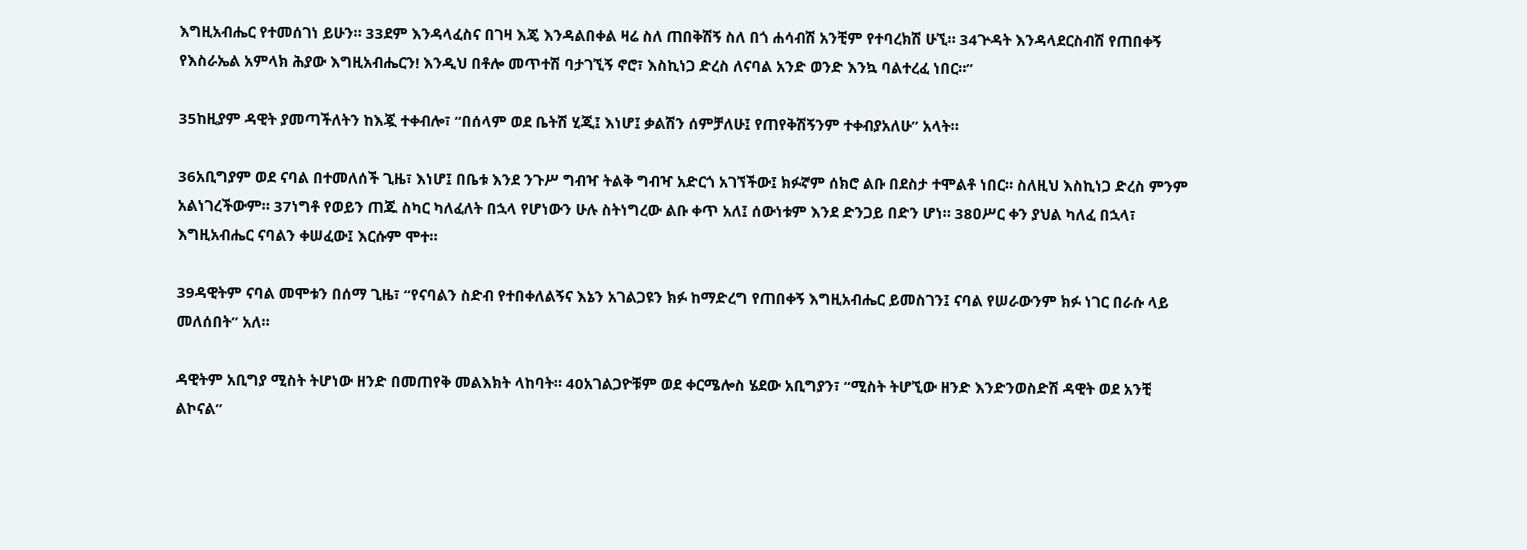እግዚአብሔር የተመሰገነ ይሁን። 33ደም እንዳላፈስና በገዛ እጄ እንዳልበቀል ዛሬ ስለ ጠበቅሽኝ ስለ በጎ ሐሳብሽ አንቺም የተባረክሽ ሁኚ። 34ጕዳት እንዳላደርስብሽ የጠበቀኝ የእስራኤል አምላክ ሕያው እግዚአብሔርን! እንዲህ በቶሎ መጥተሽ ባታገኚኝ ኖሮ፣ እስኪነጋ ድረስ ለናባል አንድ ወንድ እንኳ ባልተረፈ ነበር።”

35ከዚያም ዳዊት ያመጣችለትን ከእጇ ተቀብሎ፣ “በሰላም ወደ ቤትሽ ሂጂ፤ እነሆ፤ ቃልሽን ሰምቻለሁ፤ የጠየቅሽኝንም ተቀብያአለሁ” አላት።

36አቢግያም ወደ ናባል በተመለሰች ጊዜ፣ እነሆ፤ በቤቱ እንደ ንጉሥ ግብዣ ትልቅ ግብዣ አድርጎ አገኘችው፤ ክፉኛም ሰክሮ ልቡ በደስታ ተሞልቶ ነበር። ስለዚህ እስኪነጋ ድረስ ምንም አልነገረችውም። 37ነግቶ የወይን ጠጁ ስካር ካለፈለት በኋላ የሆነውን ሁሉ ስትነግረው ልቡ ቀጥ አለ፤ ሰውነቱም እንደ ድንጋይ በድን ሆነ። 38ዐሥር ቀን ያህል ካለፈ በኋላ፣ እግዚአብሔር ናባልን ቀሠፈው፤ እርሱም ሞተ።

39ዳዊትም ናባል መሞቱን በሰማ ጊዜ፣ “የናባልን ስድብ የተበቀለልኝና እኔን አገልጋዩን ክፉ ከማድረግ የጠበቀኝ እግዚአብሔር ይመስገን፤ ናባል የሠራውንም ክፉ ነገር በራሱ ላይ መለሰበት” አለ።

ዳዊትም አቢግያ ሚስት ትሆነው ዘንድ በመጠየቅ መልእክት ላከባት። 40አገልጋዮቹም ወደ ቀርሜሎስ ሄደው አቢግያን፣ “ሚስት ትሆኚው ዘንድ እንድንወስድሽ ዳዊት ወደ አንቺ ልኮናል”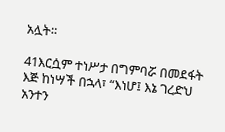አሏት።

41እርሷም ተነሥታ በግምባሯ በመደፋት እጅ ከነሣች በኋላ፣ “እነሆ፤ እኔ ገረድህ አንተን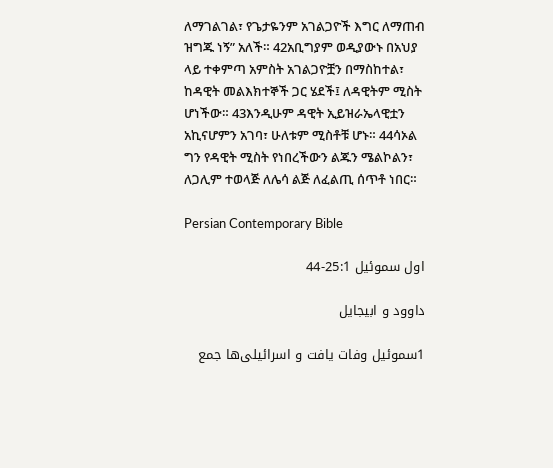ለማገልገል፣ የጌታዬንም አገልጋዮች እግር ለማጠብ ዝግጁ ነኝ” አለች። 42አቢግያም ወዲያውኑ በአህያ ላይ ተቀምጣ አምስት አገልጋዮቿን በማስከተል፣ ከዳዊት መልእክተኞች ጋር ሄደች፤ ለዳዊትም ሚስት ሆነችው። 43እንዲሁም ዳዊት ኢይዝራኤላዊቷን አኪናሆምን አገባ፣ ሁለቱም ሚስቶቹ ሆኑ። 44ሳኦል ግን የዳዊት ሚስት የነበረችውን ልጁን ሜልኮልን፣ ለጋሊም ተወላጅ ለሌሳ ልጅ ለፈልጢ ሰጥቶ ነበር።

Persian Contemporary Bible

اول سموئيل 25:1-44

داوود و ابيجايل

1سموئيل وفات يافت و اسرائيلی‌ها جمع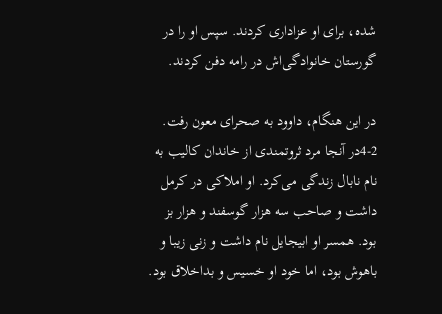شده، برای او عزاداری كردند. سپس او را در گورستان خانوادگی‌اش در رامه دفن كردند.

در اين هنگام، داوود به صحرای معون رفت. 2-4در آنجا مرد ثروتمندی از خاندان كاليب به نام نابال زندگی می‌كرد. او املاكی در كرمل داشت و صاحب سه هزار گوسفند و هزار بز بود. همسر او ابيجايل نام داشت و زنی زيبا و باهوش بود، اما خود او خسيس و بداخلاق بود.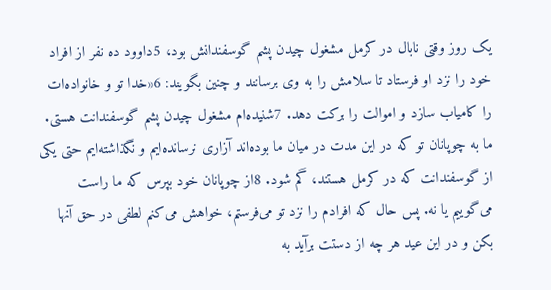يک روز وقتی نابال در كرمل مشغول چيدن پشم گوسفندانش بود، 5داوود ده نفر از افراد خود را نزد او فرستاد تا سلامش را به وی برسانند و چنين بگويند: 6«خدا تو و خانواده‌ات را كامياب سازد و اموالت را بركت دهد. 7شنيده‌ام مشغول چيدن پشم گوسفندانت هستی. ما به چوپانان تو كه در اين مدت در ميان ما بوده‌اند آزاری نرسانده‌ايم و نگذاشته‌ايم حتی يكی از گوسفندانت كه در كرمل هستند، گم شود. 8از چوپانان خود بپرس كه ما راست می‌گوييم يا نه. پس حال كه افرادم را نزد تو می‌فرستم، خواهش می‌كنم لطفی در حق آنها بكن و در اين عيد هر چه از دستت برآيد به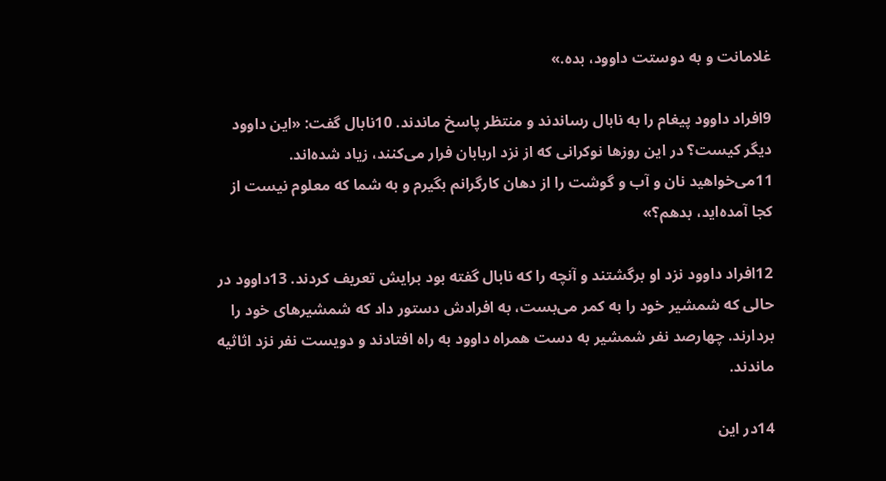غلامانت و به دوستت داوود، بده.»

9افراد داوود پيغام را به نابال رساندند و منتظر پاسخ ماندند. 10نابال گفت: «اين داوود ديگر كيست؟ در اين روزها نوكرانی كه از نزد اربابان فرار می‌كنند، زياد شده‌اند. 11می‌خواهيد نان و آب و گوشت را از دهان كارگرانم بگيرم و به شما كه معلوم نيست از كجا آمده‌ايد، بدهم؟»

12افراد داوود نزد او برگشتند و آنچه را كه نابال گفته بود برايش تعريف كردند. 13داوود در حالی که شمشير خود را به كمر می‌بست، به افرادش دستور داد كه شمشيرهای خود را بردارند. چهارصد نفر شمشير به دست همراه داوود به راه افتادند و دويست نفر نزد اثاثيه ماندند.

14در اين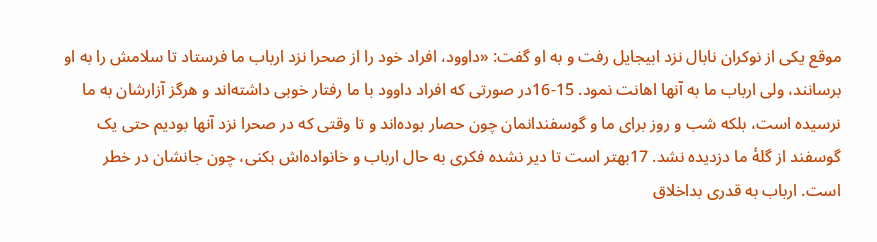موقع يكی از نوكران نابال نزد ابيجايل رفت و به او گفت: «داوود، افراد خود را از صحرا نزد ارباب ما فرستاد تا سلامش را به او برسانند، ولی ارباب ما به آنها اهانت نمود. 15-16در صورتی كه افراد داوود با ما رفتار خوبی داشته‌اند و هرگز آزارشان به ما نرسيده است، بلكه شب و روز برای ما و گوسفندانمان چون حصار بوده‌اند و تا وقتی كه در صحرا نزد آنها بوديم حتی يک گوسفند از گلهٔ ما دزديده نشد. 17بهتر است تا دير نشده فكری به حال ارباب و خانواده‌اش بكنی، چون جانشان در خطر است. ارباب به قدری بداخلاق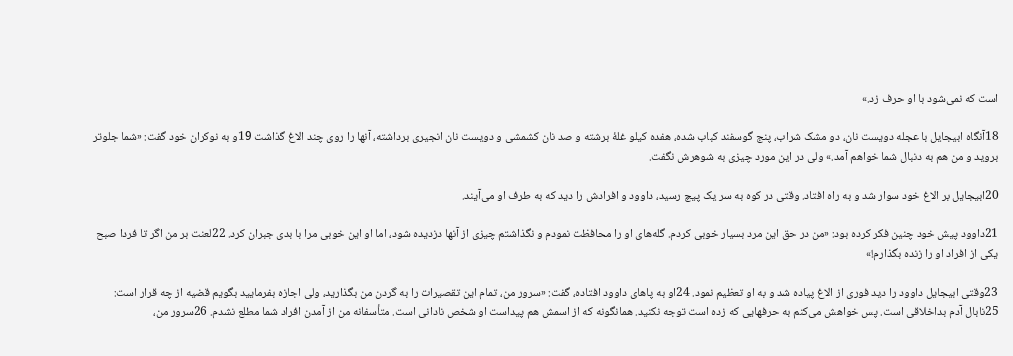است كه نمی‌شود با او حرف زد.»

18آنگاه ابيجايل با عجله دويست نان، دو مشک شراب، پنج گوسفند كباب شده، هفده كيلو غلهٔ برشته و صد نان كشمشی و دويست نان انجيری برداشته، آنها را روی چند الاغ گذاشت 19و به نوكران خود گفت: «شما جلوتر برويد و من هم به دنبال شما خواهم آمد.» ولی در اين مورد چيزی به شوهرش نگفت.

20ابيجايل بر الاغ خود سوار شد و به راه افتاد. وقتی در كوه به سر يک پيچ رسيد، داوود و افرادش را ديد كه به طرف او می‌آيند.

21داوود پيش خود چنين فكر كرده بود: «من در حق اين مرد بسيار خوبی كردم. گله‌های او را محافظت نمودم و نگذاشتم چيزی از آنها دزديده شود، اما او اين خوبی مرا با بدی جبران كرد. 22لعنت بر من اگر تا فردا صبح يكی از افراد او را زنده بگذارم!»

23وقتی ابيجايل داوود را ديد فوری از الاغ پياده شد و به او تعظيم نمود. 24او به پاهای داوود افتاده، گفت: «سرور من، تمام اين تقصيرات را به گردن من بگذاريد، ولی اجازه بفرماييد بگويم قضيه از چه قرار است: 25نابال آدم بداخلاقی است. پس خواهش می‌كنم به حرفهايی كه زده است توجه نكنيد. همانگونه كه از اسمش هم پيداست او شخص نادانی است. متأسفانه من از آمدن افراد شما مطلع نشدم. 26سرور من،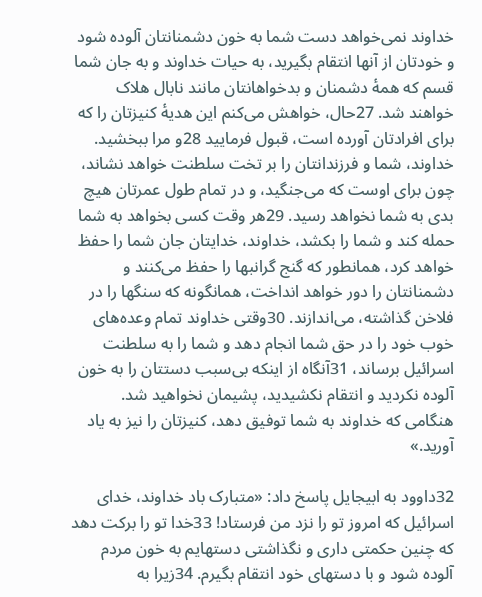خداوند نمی‌خواهد دست شما به خون دشمنانتان آلوده شود و خودتان از آنها انتقام بگيريد، به حيات خداوند و به جان شما قسم كه همهٔ دشمنان و بدخواهانتان مانند نابال هلاک خواهند شد. 27حال، خواهش می‌كنم اين هديهٔ كنيزتان را كه برای افرادتان آورده است، قبول فرماييد 28و مرا ببخشيد. خداوند، شما و فرزندانتان را بر تخت سلطنت خواهد نشاند، چون برای اوست كه می‌جنگيد، و در تمام طول عمرتان هيچ بدی به شما نخواهد رسيد. 29هر وقت كسی بخواهد به شما حمله كند و شما را بكشد، خداوند، خدايتان جان شما را حفظ خواهد كرد، همانطور كه گنج گرانبها را حفظ می‌كنند و دشمنانتان را دور خواهد انداخت، همانگونه كه سنگها را در فلاخن گذاشته، می‌اندازند. 30وقتی خداوند تمام وعده‌های خوب خود را در حق شما انجام دهد و شما را به سلطنت اسرائيل برساند، 31آنگاه از اينكه بی‌سبب دستتان را به خون آلوده نكرديد و انتقام نكشيديد، پشيمان نخواهيد شد. هنگامی كه خداوند به شما توفيق دهد، كنيزتان را نيز به ياد آوريد.»

32داوود به ابيجايل پاسخ داد: «متبارک باد خداوند، خدای اسرائيل كه امروز تو را نزد من فرستاد! 33خدا تو را بركت دهد كه چنين حكمتی داری و نگذاشتی دستهايم به خون مردم آلوده شود و با دستهای خود انتقام بگيرم. 34زيرا به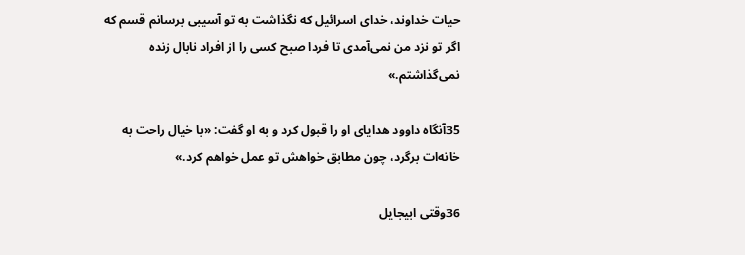حيات خداوند، خدای اسرائيل كه نگذاشت به تو آسيبی برسانم قسم كه اگر تو نزد من نمی‌آمدی تا فردا صبح كسی را از افراد نابال زنده نمی‌گذاشتم.»

35آنگاه داوود هدايای او را قبول كرد و به او گفت: «با خيال راحت به خانه‌ات برگرد، چون مطابق خواهش تو عمل خواهم كرد.»

36وقتی ابيجايل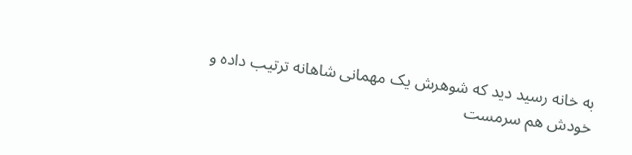به خانه رسيد ديد كه شوهرش يک مهمانی شاهانه ترتيب داده و خودش هم سرمست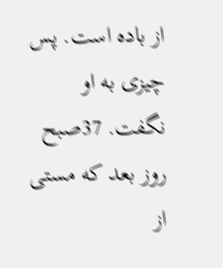از باده است. پس چيزی به او نگفت. 37صبح روز بعد كه مستی از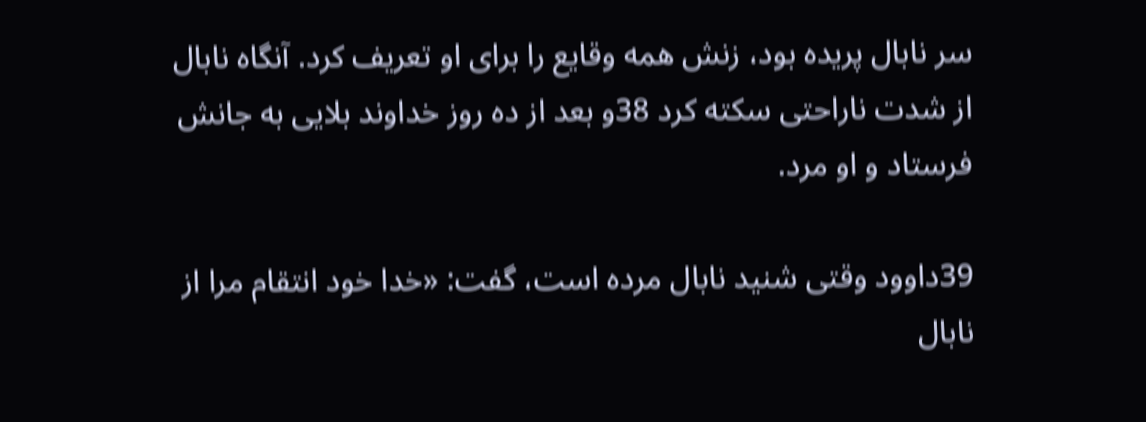سر نابال پريده بود، زنش همه وقايع را برای او تعريف كرد. آنگاه نابال از شدت ناراحتی سكته كرد 38و بعد از ده روز خداوند بلايی به جانش فرستاد و او مرد.

39داوود وقتی شنيد نابال مرده است، گفت: «خدا خود انتقام مرا از نابال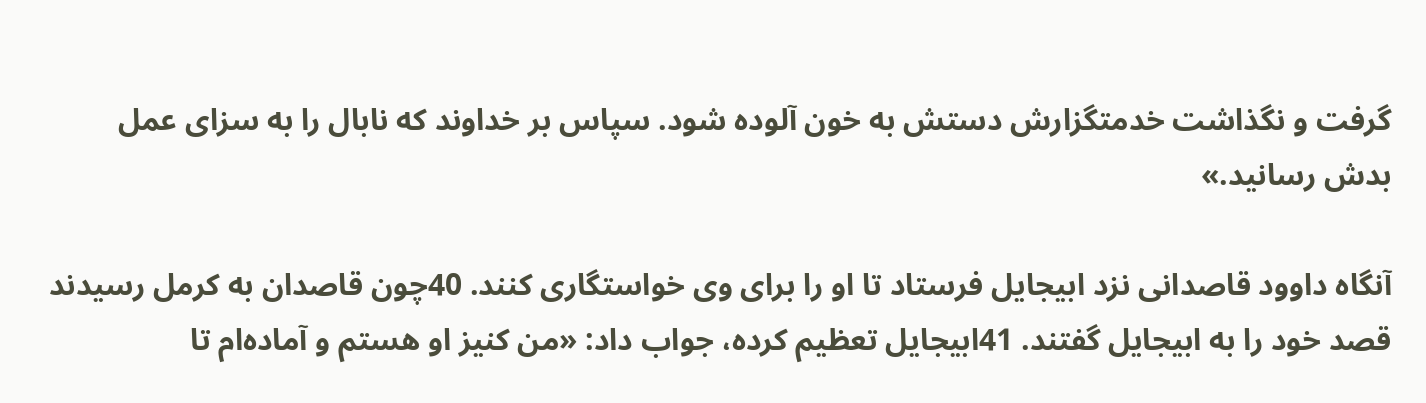گرفت و نگذاشت خدمتگزارش دستش به خون آلوده شود. سپاس بر خداوند كه نابال را به سزای عمل بدش رسانيد.»

آنگاه داوود قاصدانی نزد ابيجايل فرستاد تا او را برای وی خواستگاری كنند. 40چون قاصدان به كرمل رسيدند قصد خود را به ابيجايل گفتند. 41ابيجايل تعظيم كرده، جواب داد: «من كنيز او هستم و آماده‌ام تا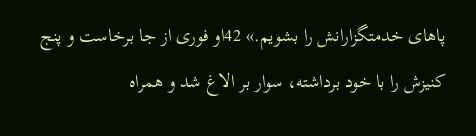پاهای خدمتگزارانش را بشويم.» 42او فوری از جا برخاست و پنج كنيزش را با خود برداشته، سوار بر الاغ شد و همراه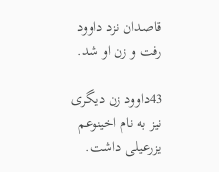قاصدان نزد داوود رفت و زن او شد.

43داوود زن ديگری نيز به نام اخينوعم يزرعيلی داشت.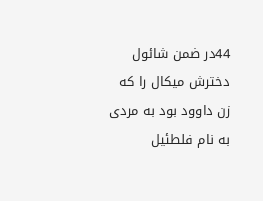44در ضمن شائول دخترش ميكال را كه زن داوود بود به مردی به نام فلطئيل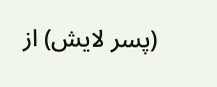(پسر لايش) از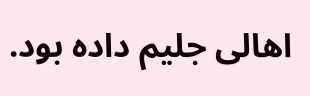اهالی جليم داده بود.